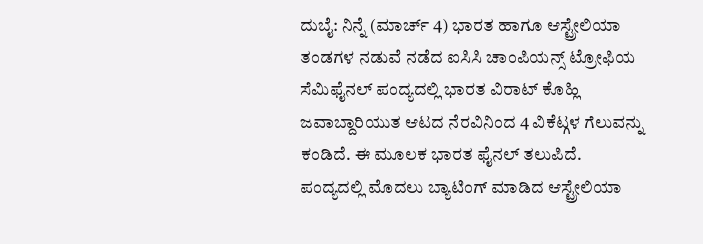ದುಬೈ: ನಿನ್ನೆ (ಮಾರ್ಚ್ 4) ಭಾರತ ಹಾಗೂ ಆಸ್ಟ್ರೇಲಿಯಾ ತಂಡಗಳ ನಡುವೆ ನಡೆದ ಐಸಿಸಿ ಚಾಂಪಿಯನ್ಸ್ ಟ್ರೋಫಿಯ ಸೆಮಿಫೈನಲ್ ಪಂದ್ಯದಲ್ಲಿ ಭಾರತ ವಿರಾಟ್ ಕೊಹ್ಲಿ ಜವಾಬ್ದಾರಿಯುತ ಆಟದ ನೆರವಿನಿಂದ 4 ವಿಕೆಟ್ಗಳ ಗೆಲುವನ್ನು ಕಂಡಿದೆ. ಈ ಮೂಲಕ ಭಾರತ ಫೈನಲ್ ತಲುಪಿದೆ.
ಪಂದ್ಯದಲ್ಲಿ ಮೊದಲು ಬ್ಯಾಟಿಂಗ್ ಮಾಡಿದ ಆಸ್ಟ್ರೇಲಿಯಾ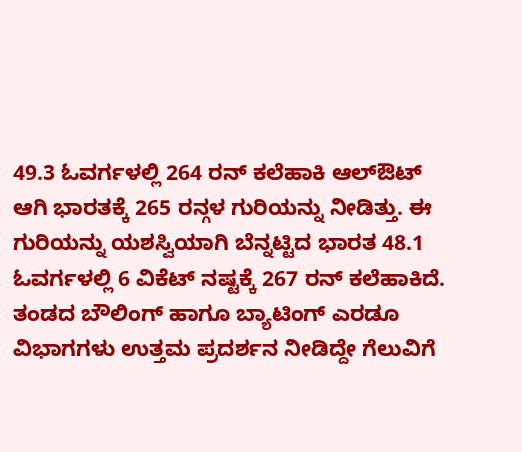49.3 ಓವರ್ಗಳಲ್ಲಿ 264 ರನ್ ಕಲೆಹಾಕಿ ಆಲ್ಔಟ್ ಆಗಿ ಭಾರತಕ್ಕೆ 265 ರನ್ಗಳ ಗುರಿಯನ್ನು ನೀಡಿತ್ತು. ಈ ಗುರಿಯನ್ನು ಯಶಸ್ವಿಯಾಗಿ ಬೆನ್ನಟ್ಟಿದ ಭಾರತ 48.1 ಓವರ್ಗಳಲ್ಲಿ 6 ವಿಕೆಟ್ ನಷ್ಟಕ್ಕೆ 267 ರನ್ ಕಲೆಹಾಕಿದೆ.
ತಂಡದ ಬೌಲಿಂಗ್ ಹಾಗೂ ಬ್ಯಾಟಿಂಗ್ ಎರಡೂ ವಿಭಾಗಗಳು ಉತ್ತಮ ಪ್ರದರ್ಶನ ನೀಡಿದ್ದೇ ಗೆಲುವಿಗೆ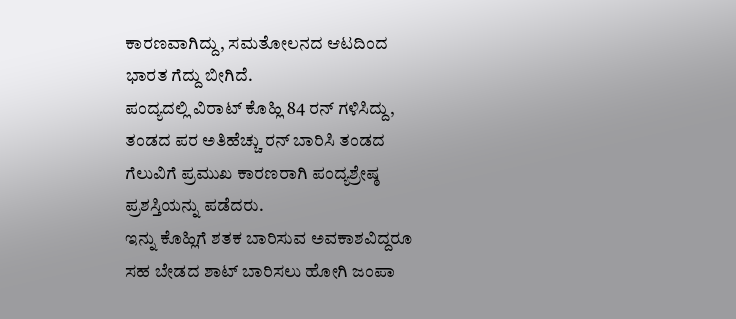ಕಾರಣವಾಗಿದ್ದು, ಸಮತೋಲನದ ಆಟದಿಂದ ಭಾರತ ಗೆದ್ದು ಬೀಗಿದೆ.
ಪಂದ್ಯದಲ್ಲಿ ವಿರಾಟ್ ಕೊಹ್ಲಿ 84 ರನ್ ಗಳಿಸಿದ್ದು, ತಂಡದ ಪರ ಅತಿಹೆಚ್ಚು ರನ್ ಬಾರಿಸಿ ತಂಡದ ಗೆಲುವಿಗೆ ಪ್ರಮುಖ ಕಾರಣರಾಗಿ ಪಂದ್ಯಶ್ರೇಷ್ಠ ಪ್ರಶಸ್ತಿಯನ್ನು ಪಡೆದರು.
ಇನ್ನು ಕೊಹ್ಲಿಗೆ ಶತಕ ಬಾರಿಸುವ ಅವಕಾಶವಿದ್ದರೂ ಸಹ ಬೇಡದ ಶಾಟ್ ಬಾರಿಸಲು ಹೋಗಿ ಜಂಪಾ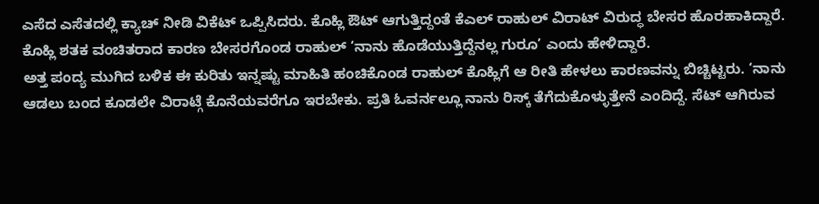ಎಸೆದ ಎಸೆತದಲ್ಲಿ ಕ್ಯಾಚ್ ನೀಡಿ ವಿಕೆಟ್ ಒಪ್ಪಿಸಿದರು. ಕೊಹ್ಲಿ ಔಟ್ ಆಗುತ್ತಿದ್ದಂತೆ ಕೆಎಲ್ ರಾಹುಲ್ ವಿರಾಟ್ ವಿರುದ್ಧ ಬೇಸರ ಹೊರಹಾಕಿದ್ದಾರೆ. ಕೊಹ್ಲಿ ಶತಕ ವಂಚಿತರಾದ ಕಾರಣ ಬೇಸರಗೊಂಡ ರಾಹುಲ್ ‘ನಾನು ಹೊಡೆಯುತ್ತಿದ್ದೆನಲ್ಲ ಗುರೂ’ ಎಂದು ಹೇಳಿದ್ದಾರೆ.
ಅತ್ತ ಪಂದ್ಯ ಮುಗಿದ ಬಳಿಕ ಈ ಕುರಿತು ಇನ್ನಷ್ಟು ಮಾಹಿತಿ ಹಂಚಿಕೊಂಡ ರಾಹುಲ್ ಕೊಹ್ಲಿಗೆ ಆ ರೀತಿ ಹೇಳಲು ಕಾರಣವನ್ನು ಬಿಚ್ಚಿಟ್ಟರು. ‘ನಾನು ಆಡಲು ಬಂದ ಕೂಡಲೇ ವಿರಾಟ್ಗೆ ಕೊನೆಯವರೆಗೂ ಇರಬೇಕು. ಪ್ರತಿ ಓವರ್ನಲ್ಲೂ ನಾನು ರಿಸ್ಕ್ ತೆಗೆದುಕೊಳ್ಳುತ್ತೇನೆ ಎಂದಿದ್ದೆ. ಸೆಟ್ ಆಗಿರುವ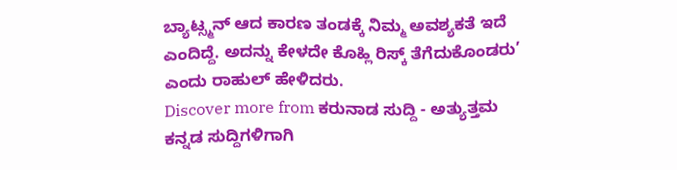ಬ್ಯಾಟ್ಸ್ಮನ್ ಆದ ಕಾರಣ ತಂಡಕ್ಕೆ ನಿಮ್ಮ ಅವಶ್ಯಕತೆ ಇದೆ ಎಂದಿದ್ದೆ. ಅದನ್ನು ಕೇಳದೇ ಕೊಹ್ಲಿ ರಿಸ್ಕ್ ತೆಗೆದುಕೊಂಡರು’ ಎಂದು ರಾಹುಲ್ ಹೇಳಿದರು.
Discover more from ಕರುನಾಡ ಸುದ್ದಿ - ಅತ್ಯುತ್ತಮ ಕನ್ನಡ ಸುದ್ದಿಗಳಿಗಾಗಿ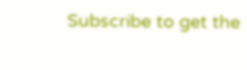Subscribe to get the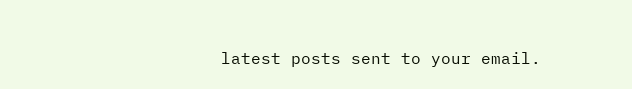latest posts sent to your email.